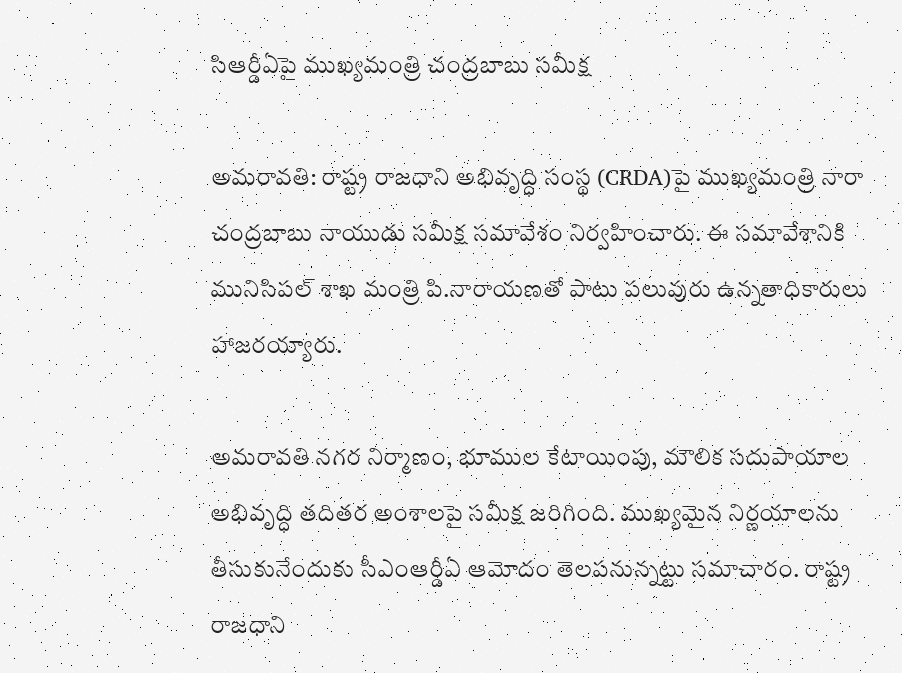సిఆర్డీఏపై ముఖ్యమంత్రి చంద్రబాబు సమీక్ష

అమరావతి: రాష్ట్ర రాజధాని అభివృద్ధి సంస్థ (CRDA)పై ముఖ్యమంత్రి నారా చంద్రబాబు నాయుడు సమీక్ష సమావేశం నిర్వహించారు. ఈ సమావేశానికి మునిసిపల్ శాఖ మంత్రి పి.నారాయణతో పాటు పలువురు ఉన్నతాధికారులు హాజరయ్యారు.

అమరావతి నగర నిర్మాణం, భూముల కేటాయింపు, మౌలిక సదుపాయాల అభివృద్ధి తదితర అంశాలపై సమీక్ష జరిగింది. ముఖ్యమైన నిర్ణయాలను తీసుకునేందుకు సీఎంఆర్డీఏ ఆమోదం తెలపనున్నట్టు సమాచారం. రాష్ట్ర రాజధాని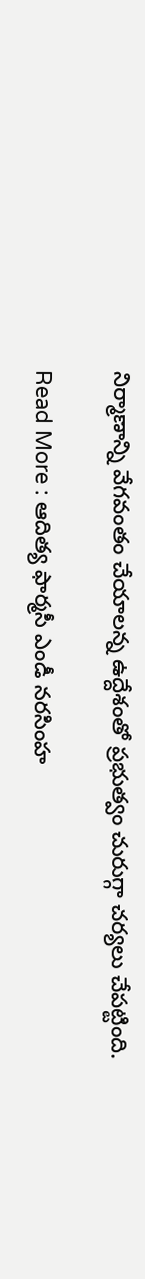నిర్మాణాన్ని వేగవంతం చేయాలన్న ఉద్దేశంతో ప్రభుత్వం చురుగ్గా చర్యలు చేపట్టింది.

Read More : ఆదిత్య ఫార్మసీ ఎండీ నరసింహ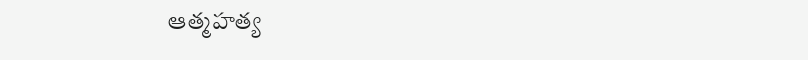ఆత్మహత్య